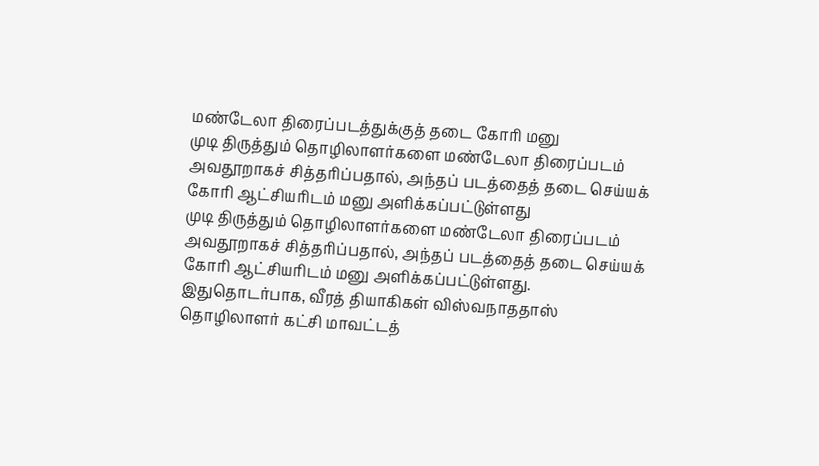மண்டேலா திரைப்படத்துக்குத் தடை கோரி மனு
முடி திருத்தும் தொழிலாளர்களை மண்டேலா திரைப்படம் அவதூறாகச் சித்தரிப்பதால், அந்தப் படத்தைத் தடை செய்யக் கோரி ஆட்சியரிடம் மனு அளிக்கப்பட்டுள்ளது
முடி திருத்தும் தொழிலாளர்களை மண்டேலா திரைப்படம் அவதூறாகச் சித்தரிப்பதால், அந்தப் படத்தைத் தடை செய்யக் கோரி ஆட்சியரிடம் மனு அளிக்கப்பட்டுள்ளது.
இதுதொடர்பாக, வீரத் தியாகிகள் விஸ்வநாததாஸ் தொழிலாளர் கட்சி மாவட்டத்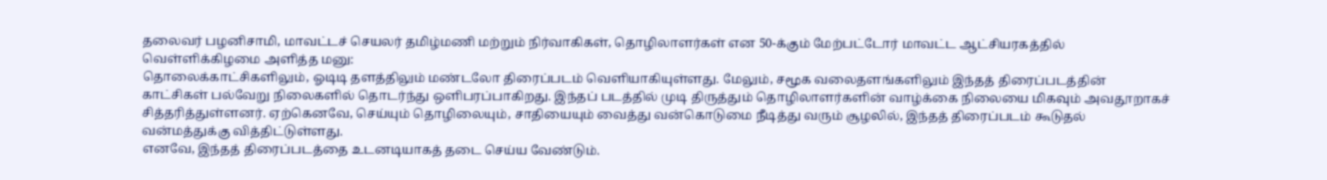தலைவர் பழனிசாமி, மாவட்டச் செயலர் தமிழ்மணி மற்றும் நிர்வாகிகள், தொழிலாளர்கள் என 50-க்கும் மேற்பட்டோர் மாவட்ட ஆட்சியரகத்தில் வெள்ளிக்கிழமை அளித்த மனு:
தொலைக்காட்சிகளிலும், ஓடிடி தளத்திலும் மண்டலோ திரைப்படம் வெளியாகியுள்ளது. மேலும், சமூக வலைதளங்களிலும் இந்தத் திரைப்படத்தின் காட்சிகள் பல்வேறு நிலைகளில் தொடர்ந்து ஒளிபரப்பாகிறது. இந்தப் படத்தில் முடி திருத்தும் தொழிலாளர்களின் வாழ்க்கை நிலையை மிகவும் அவதூறாகச் சித்தரித்துள்ளனர். ஏற்கெனவே, செய்யும் தொழிலையும், சாதியையும் வைத்து வன்கொடுமை நீடித்து வரும் சூழலில், இந்தத் திரைப்படம் கூடுதல் வன்மத்துக்கு வித்திட்டுள்ளது.
எனவே, இந்தத் திரைப்படத்தை உடனடியாகத் தடை செய்ய வேண்டும்.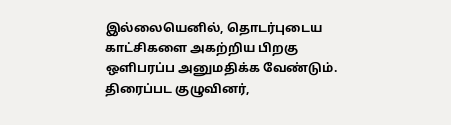இல்லையெனில், தொடர்புடைய காட்சிகளை அகற்றிய பிறகு ஒளிபரப்ப அனுமதிக்க வேண்டும். திரைப்பட குழுவினர்,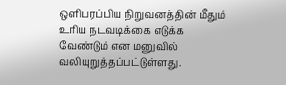ஒளிபரப்பிய நிறுவனத்தின் மீதும் உரிய நடவடிக்கை எடுக்க வேண்டும் என மனுவில் வலியுறுத்தப்பட்டுள்ளது.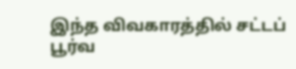இந்த விவகாரத்தில் சட்டப் பூர்வ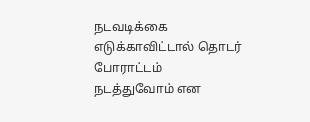நடவடிக்கை எடுக்காவிட்டால் தொடர் போராட்டம் நடத்துவோம் என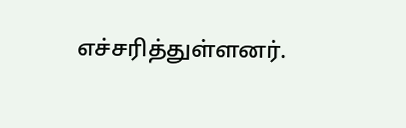எச்சரித்துள்ளனர்.